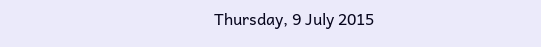Thursday, 9 July 2015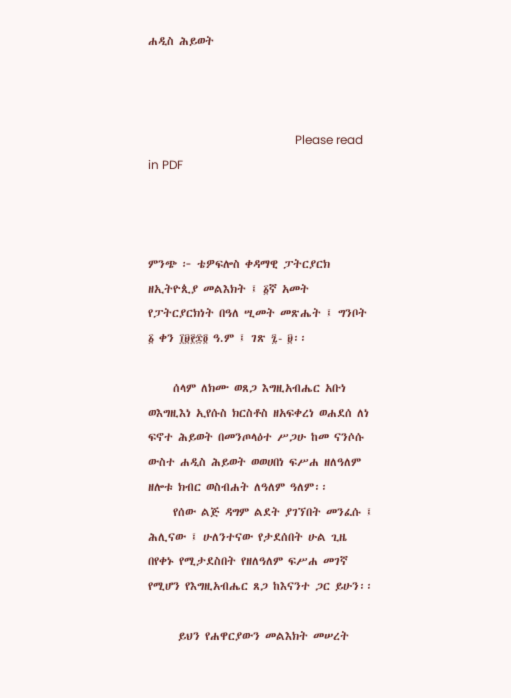ሐዲስ ሕይወት



                                                 Please read in PDF



ምንጭ ፦ ቴዎፍሎስ ቀዳማዊ ፓትርያርክ ዘኢትዮጲያ መልእክት ፤ ፩ኛ አመት የፓትርያርክነት በዓለ ሢመት መጽሔት ፤ ግንቦት ፩ ቀን ፲፱፻፷፬ ዓ.ም ፤ ገጽ ፯- ፱፡፡

     ሰላም ለክሙ ወጸጋ እግዚአብሔር አቡነ ወእግዚእነ ኢየሱስ ክርስቶስ ዘአፍቀረነ ወሐደሰ ለነ ፍኖተ ሕይወት በመንጦላዕተ ሥጋሁ ከመ ናንሶሱ ውስተ ሐዲስ ሕይወት ወወሀበነ ፍሥሐ ዘለዓለም ዘሎቱ ክብር ወስብሐት ለዓለም ዓለም፡፡
     የሰው ልጅ ዳግም ልደት ያገኘበት መንፈሱ ፤ ሕሊናው ፤ ሁለንተናው የታደሰበት ሁል ጊዜ በየቀኑ የሚታደስበት የዘለዓለም ፍሥሐ መገኛ የሚሆን የእግዚአብሔር ጸጋ ከእናንተ ጋር ይሁን፡፡

      ይህን የሐዋርያውን መልእክት መሠረት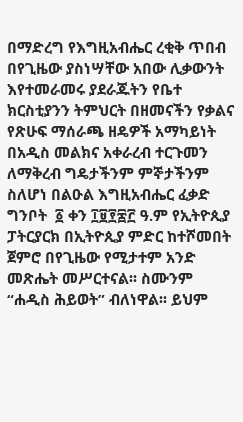በማድረግ የእግዚአብሔር ረቂቅ ጥበብ በየጊዜው ያስነሣቸው አበው ሊቃውንት እየተመራመሩ ያደራጁትን የቤተ ክርስቲያንን ትምህርት በዘመናችን የቃልና የጽሁፍ ማሰራጫ ዘዴዎች አማካይነት በአዲስ መልክና አቀራረብ ተርጉመን ለማቅረብ ግዴታችንም ምኞታችንም ስለሆነ በልዑል እግዚአብሔር ፈቃድ ግንቦት  ፩ ቀን ፲፱፻፷፫ ዓ.ም የኢትዮጲያ ፓትርያርክ በኢትዮጲያ ምድር ከተሾመበት ጀምሮ በየጊዜው የሚታተም አንድ መጽሔት መሥርተናል፡፡ ስሙንም “ሐዲስ ሕይወት” ብለነዋል፡፡ ይህም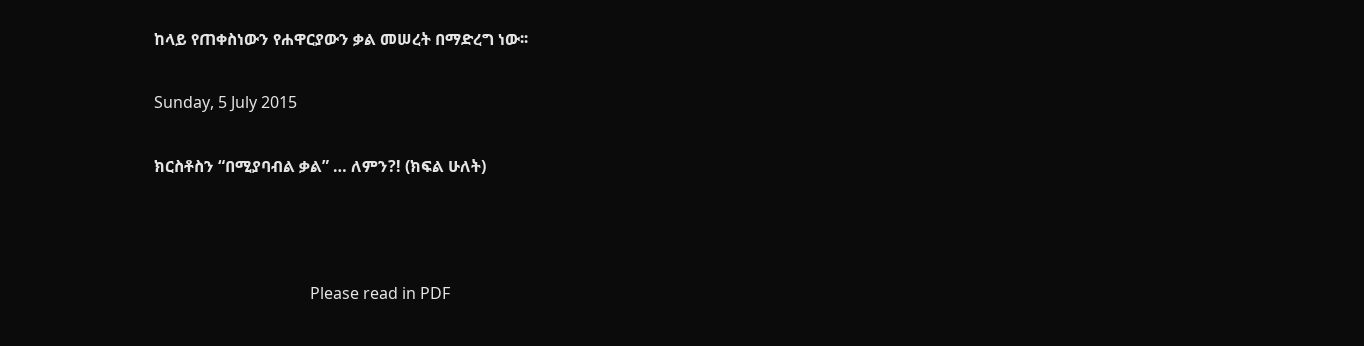ከላይ የጠቀስነውን የሐዋርያውን ቃል መሠረት በማድረግ ነው፡፡

Sunday, 5 July 2015

ክርስቶስን “በሚያባብል ቃል” … ለምን?! (ክፍል ሁለት)



                                       Please read in PDF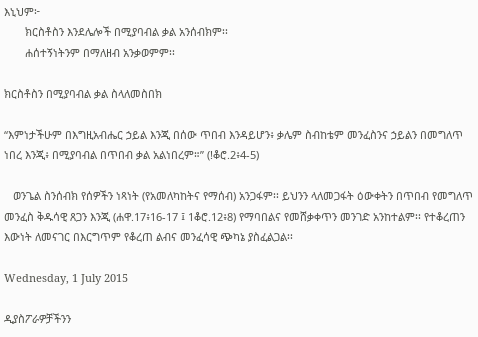እኒህም፦
       ክርስቶስን እንደሌሎች በሚያባብል ቃል አንሰብክም፡፡
       ሐሰተኝነትንም በማለዘብ አንቃወምም፡፡

ክርስቶስን በሚያባብል ቃል ስላለመስበክ

“እምነታችሁም በእግዚአብሔር ኃይል እንጂ በሰው ጥበብ እንዳይሆን፥ ቃሌም ስብከቴም መንፈስንና ኃይልን በመግለጥ ነበረ እንጂ፥ በሚያባብል በጥበብ ቃል አልነበረም።” (!ቆሮ.2፥4-5)

   ወንጌል ስንሰብክ የሰዎችን ነጻነት (የአመለካከትና የማሰብ) አንጋፋም፡፡ ይህንን ላለመጋፋት ዕውቀትን በጥበብ የመግለጥ መንፈስ ቅዱሳዊ ጸጋን እንጂ (ሐዋ.17፥16-17 ፤ 1ቆሮ.12፥8) የማባበልና የመሸቃቀጥን መንገድ አንከተልም፡፡ የተቆረጠን እውነት ለመናገር በእርግጥም የቆረጠ ልብና መንፈሳዊ ጭካኔ ያስፈልጋል፡፡

Wednesday, 1 July 2015

ዲያስፖራዎቻችንን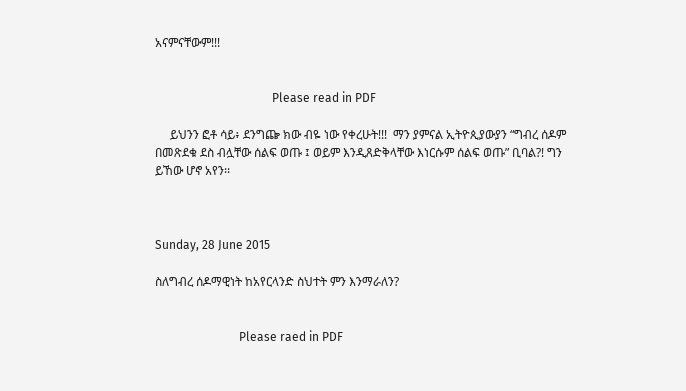አናምናቸውም!!!


                                       Please read in PDF

     ይህንን ፎቶ ሳይ፥ ደንግጬ ክው ብዬ ነው የቀረሁት!!!  ማን ያምናል ኢትዮጲያውያን “ግብረ ሰዶም በመጽደቁ ደስ ብሏቸው ሰልፍ ወጡ ፤ ወይም እንዲጸድቅላቸው እነርሱም ሰልፍ ወጡ” ቢባል?! ግን ይኸው ሆኖ አየን፡፡



Sunday, 28 June 2015

ስለግብረ ሰዶማዊነት ከአየርላንድ ስህተት ምን እንማራለን?


                            Please raed in PDF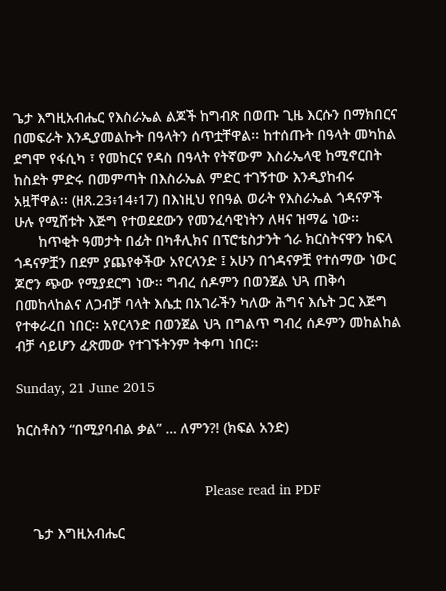ጌታ እግዚአብሔር የእስራኤል ልጆች ከግብጽ በወጡ ጊዜ እርሱን በማክበርና በመፍራት እንዲያመልኩት በዓላትን ሰጥቷቸዋል፡፡ ከተሰጡት በዓላት መካከል ደግሞ የፋሲካ ፣ የመከርና የዳስ በዓላት የትኛውም እስራኤላዊ ከሚኖርበት ከስደት ምድሩ በመምጣት በእስራኤል ምድር ተገኝተው እንዲያከብሩ አዟቸዋል፡፡ (ዘጸ.23፥14፥17) በእነዚህ የበዓል ወራት የእስራኤል ጎዳናዎች ሁሉ የሚሸቱት እጅግ የተወደደውን የመንፈሳዊነትን ለዛና ዝማሬ ነው፡፡
      ከጥቂት ዓመታት በፊት በካቶሊክና በፕሮቴስታንት ጎራ ክርስትናዋን ከፍላ ጎዳናዎቿን በደም ያጨየቀችው አየርላንድ ፤ አሁን በጎዳናዎቿ የተሰማው ነውር ጆሮን ጭው የሚያደርግ ነው፡፡ ግብረ ሰዶምን በወንጀል ህጓ ጠቅሳ በመከላከልና ለጋብቻ ባላት እሴቷ በአገራችን ካለው ሕግና እሴት ጋር እጅግ የተቀራረበ ነበር፡፡ አየርላንድ በወንጀል ህጓ በግልጥ ግብረ ሰዶምን መከልከል ብቻ ሳይሆን ፈጽመው የተገኙትንም ትቀጣ ነበር፡፡

Sunday, 21 June 2015

ክርስቶስን “በሚያባብል ቃል” … ለምን?! (ክፍል አንድ)


                                               Please read in PDF

    ጌታ እግዚአብሔር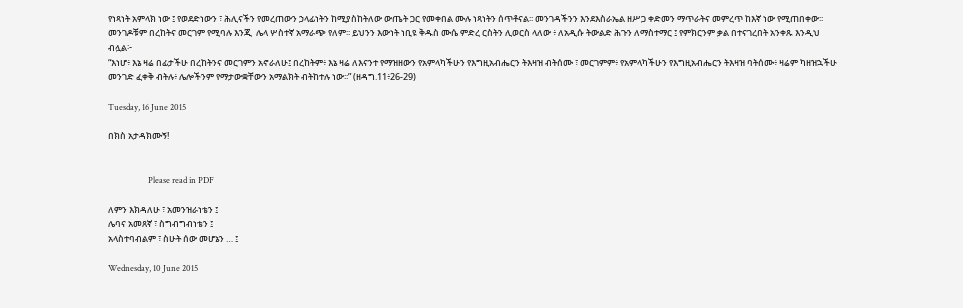የነጻነት አምላክ ነው ፤ የወደድነውን ፣ ሕሊናችን የመረጠውን ኃላፊነትን ከሚያስከትለው ውጤት ጋር የመቀበል ሙሉ ነጻነትን ሰጥቶናል፡፡ መንገዳችንን እንደእስራኤል ዘሥጋ ቀድመን ማጥራትና መምረጥ ከእኛ ነው የሚጠበቀው፡፡ መንገዶቹም በረከትና መርገም የሚባሉ እንጂ  ሌላ ሦስተኛ አማራጭ የለም፡፡ ይህንን እውነት ነቢዩ ቅዱስ ሙሴ ምድረ ርስትን ሊወርስ ላለው ፥ ለአዲሱ ትውልድ ሕጉን ለማስተማር ፤ የምክርንም ቃል በተናገረበት አንቀጹ እንዲህ ብሏል፦
“እነሆ፥ እኔ ዛሬ በፊታችሁ በረከትንና መርገምን አኖራለሁ፤ በረከትም፥ እኔ ዛሬ ለእናንተ የማዝዘውን የአምላካችሁን የእግዚአብሔርን ትእዛዝ ብትሰሙ ፣ መርገምም፥ የአምላካችሁን የእግዚአብሔርን ትእዛዝ ባትሰሙ፥ ዛሬም ካዘዝኋችሁ መንገድ ፈቀቅ ብትሉ፥ ሌሎችንም የማታውቋቸውን አማልክት ብትከተሉ ነው፡፡” (ዘዳግ.11፥26-29)

Tuesday, 16 June 2015

በክስ አታዳክሙኝ!


                    Please read in PDF

ለምን እክዳለሁ ፣ አመንዝራነቴን ፤
ሌባና አመጸኛ ፣ ስግብግብነቴን ፤
አላስተባብልም ፣ ስሁት ሰው መሆኔን … ፤

Wednesday, 10 June 2015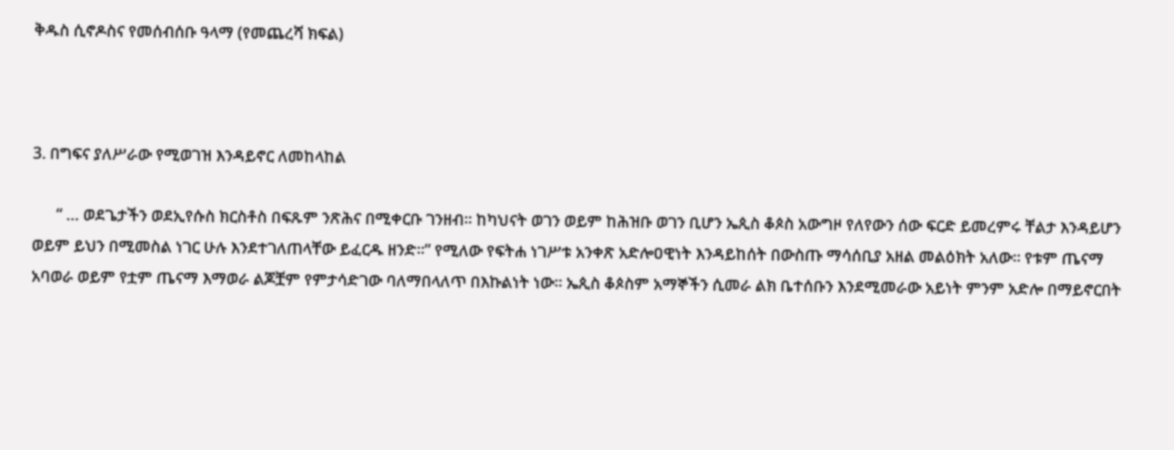ቅዱስ ሲኖዶስና የመሰብሰቡ ዓላማ (የመጨረሻ ክፍል)



3. በግፍና ያለሥራው የሚወገዝ እንዳይኖር ለመከላከል

      “ … ወደጌታችን ወደኢየሱስ ክርስቶስ በፍጹም ንጽሕና በሚቀርቡ ገንዘብ፡፡ ከካህናት ወገን ወይም ከሕዝቡ ወገን ቢሆን ኤጲስ ቆጶስ አውግዞ የለየውን ሰው ፍርድ ይመረምሩ ቸልታ እንዳይሆን ወይም ይህን በሚመስል ነገር ሁሉ እንደተገለጠላቸው ይፈርዱ ዘንድ፡፡” የሚለው የፍትሐ ነገሥቱ አንቀጽ አድሎዐዊነት እንዳይከሰት በውስጡ ማሳሰቢያ አዘል መልዕክት አለው፡፡ የቱም ጤናማ አባወራ ወይም የቷም ጤናማ እማወራ ልጆቿም የምታሳድገው ባለማበላለጥ በእኩልነት ነው፡፡ ኤጲስ ቆጶስም አማኞችን ሲመራ ልክ ቤተሰቡን እንደሚመራው አይነት ምንም አድሎ በማይኖርበት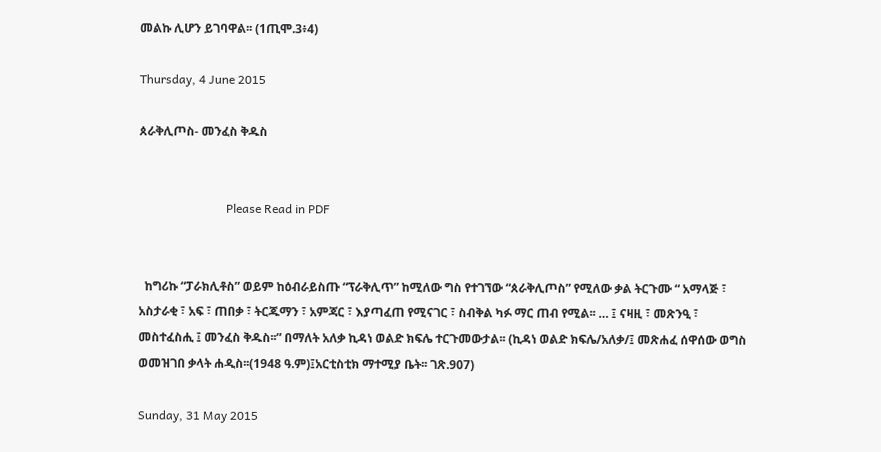መልኩ ሊሆን ይገባዋል፡፡ (1ጢሞ.3፥4)

Thursday, 4 June 2015

ጰራቅሊጦስ- መንፈስ ቅዱስ


                             Please Read in PDF


  ከግሪኩ “ፓራክሊቶስ” ወይም ከዕብራይስጡ “ፕራቅሊጥ” ከሚለው ግስ የተገኘው “ጰራቅሊጦስ” የሚለው ቃል ትርጉሙ “ አማላጅ ፣ አስታራቂ ፣ አፍ ፣ ጠበቃ ፣ ትርጁማን ፣ አምጃር ፣ እያጣፈጠ የሚናገር ፣ ስብቅል ካፉ ማር ጠብ የሚል፡፡ … ፤ ናዛዚ ፣ መጽንዒ ፣ መስተፈስሒ ፤ መንፈስ ቅዱስ፡፡” በማለት አለቃ ኪዳነ ወልድ ክፍሌ ተርጉመውታል፡፡ (ኪዳነ ወልድ ክፍሌ/አለቃ/፤ መጽሐፈ ሰዋሰው ወግስ ወመዝገበ ቃላት ሐዲስ፡፡(1948 ዓ.ም)፤አርቲስቲክ ማተሚያ ቤት፡፡ ገጽ.907)

Sunday, 31 May 2015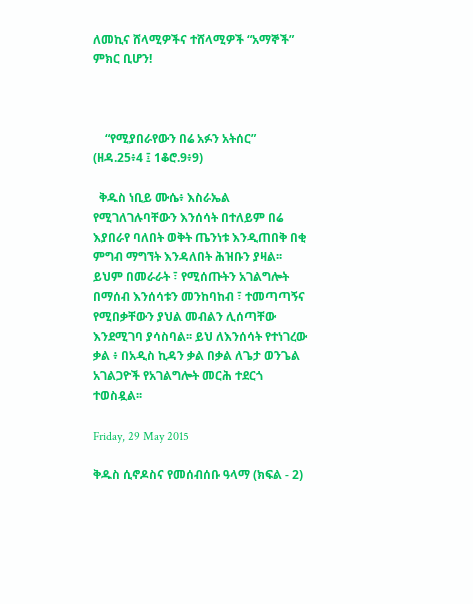ለመኪና ሸላሚዎችና ተሸላሚዎች “አማኞች” ምክር ቢሆን!



    “የሚያበራየውን በሬ አፉን አትሰር” (ዘዳ.25፥4 ፤ 1ቆሮ.9፥9)

  ቅዱስ ነቢይ ሙሴ፥ እስራኤል የሚገለገሉባቸውን እንሰሳት በተለይም በሬ እያበራየ ባለበት ወቅት ጤንነቱ እንዲጠበቅ በቂ ምግብ ማግኘት እንዳለበት ሕዝቡን ያዛል፡፡ ይህም በመራራት ፣ የሚሰጡትን አገልግሎት በማሰብ እንሰሳቱን መንከባከብ ፣ ተመጣጣኝና የሚበቃቸውን ያህል መብልን ሊሰጣቸው እንደሚገባ ያሳስባል፡፡ ይህ ለእንሰሳት የተነገረው ቃል ፥ በአዲስ ኪዳን ቃል በቃል ለጌታ ወንጌል አገልጋዮች የአገልግሎት መርሕ ተደርጎ ተወስዷል፡፡

Friday, 29 May 2015

ቅዱስ ሲኖዶስና የመሰብሰቡ ዓላማ (ክፍል - 2)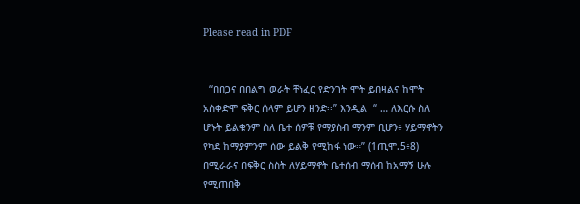Please read in PDF


  “በበጋና በበልግ ወራት ቸነፈር የድንገት ሞት ይበዛልና ከሞት አስቀድሞ ፍቅር ሰላም ይሆን ዘንድ፡፡” እንዲል  “ … ለእርሱ ስለ ሆኑት ይልቁንም ስለ ቤተ ሰዎቹ የማያስብ ማንም ቢሆን፥ ሃይማኖትን የካደ ከማያምንም ሰው ይልቅ የሚከፋ ነው።” (1ጢሞ.5፥8) በሚራራና በፍቅር ስስት ለሃይማኖት ቤተሰብ ማሰብ ከአማኝ ሁሉ የሚጠበቅ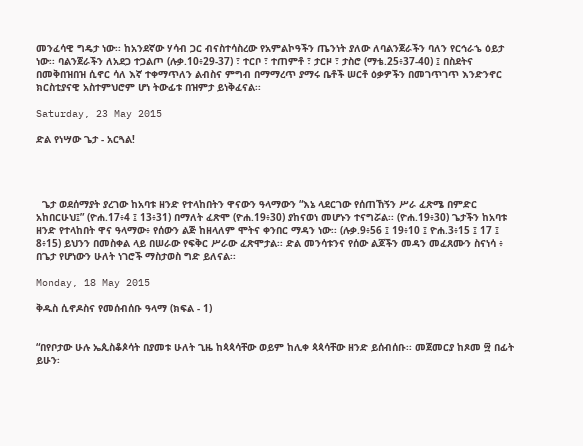መንፈሳዊ ግዴታ ነው፡፡ ከአንደኛው ሃሳብ ጋር ብናስተሳስረው የአምልኮዓችን ጤንነት ያለው ለባልንጀራችን ባለን የርኅራኄ ዕይታ ነው፡፡ ባልንጀራችን ለአደጋ ተጋልጦ (ሉቃ.10፥29-37) ፣ ተርቦ ፣ ተጠምቶ ፣ ታርዞ ፣ ታስሮ (ማቴ.25፥37-40) ፤ በስደትና በመቅበዝበዝ ሲኖር ሳለ እኛ ተቀማጥለን ልብስና ምግብ በማማረጥ ያማሩ ቤቶች ሠርቶ ዕቃዎችን በመገጥገጥ እንድንኖር ክርስቲያናዊ አስተምህሮም ሆነ ትውፊቱ በዝምታ ይነቅፈናል፡፡

Saturday, 23 May 2015

ድል የነሣው ጌታ - አርጓል!




  ጌታ ወደሰማያት ያረገው ከአባቱ ዘንድ የተላከበትን ዋናውን ዓላማውን “እኔ ላደርገው የሰጠኸኝን ሥራ ፈጽሜ በምድር አከበርሁህ፤” (ዮሐ.17፥4 ፤ 13፥31) በማለት ፈጽሞ (ዮሐ.19፥30) ያከናወነ መሆኑን ተናግሯል፡፡ (ዮሐ.19፥30) ጌታችን ከአባቱ ዘንድ የተላከበት ዋና ዓላማው፥ የሰውን ልጅ ከዘላለም ሞትና ቀንበር ማዳን ነው፡፡ (ሉቃ.9፥56 ፤ 19፥10 ፤ ዮሐ.3፥15 ፤ 17 ፤ 8፥15) ይህንን በመስቀል ላይ በሠራው የፍቅር ሥራው ፈጽሞታል፡፡ ድል መንሳቱንና የሰው ልጆችን መዳን መፈጸሙን ስናነሳ ፥ በጌታ የሆነውን ሁለት ነገሮች ማስታወስ ግድ ይለናል፡፡

Monday, 18 May 2015

ቅዱስ ሲኖዶስና የመሰብሰቡ ዓላማ (ክፍል - 1)


“በየቦታው ሁሉ ኤጲስቆጶሳት በያመቱ ሁለት ጊዜ ከጳጳሳቸው ወይም ከሊቀ ጳጳሳቸው ዘንድ ይሰብሰቡ፡፡ መጀመርያ ከጾመ ፵ በፊት ይሁን፡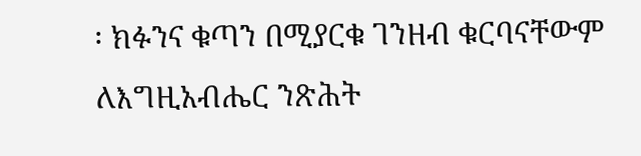፡ ክፉንና ቁጣን በሚያርቁ ገንዘብ ቁርባናቸውም ለእግዚአብሔር ንጽሕት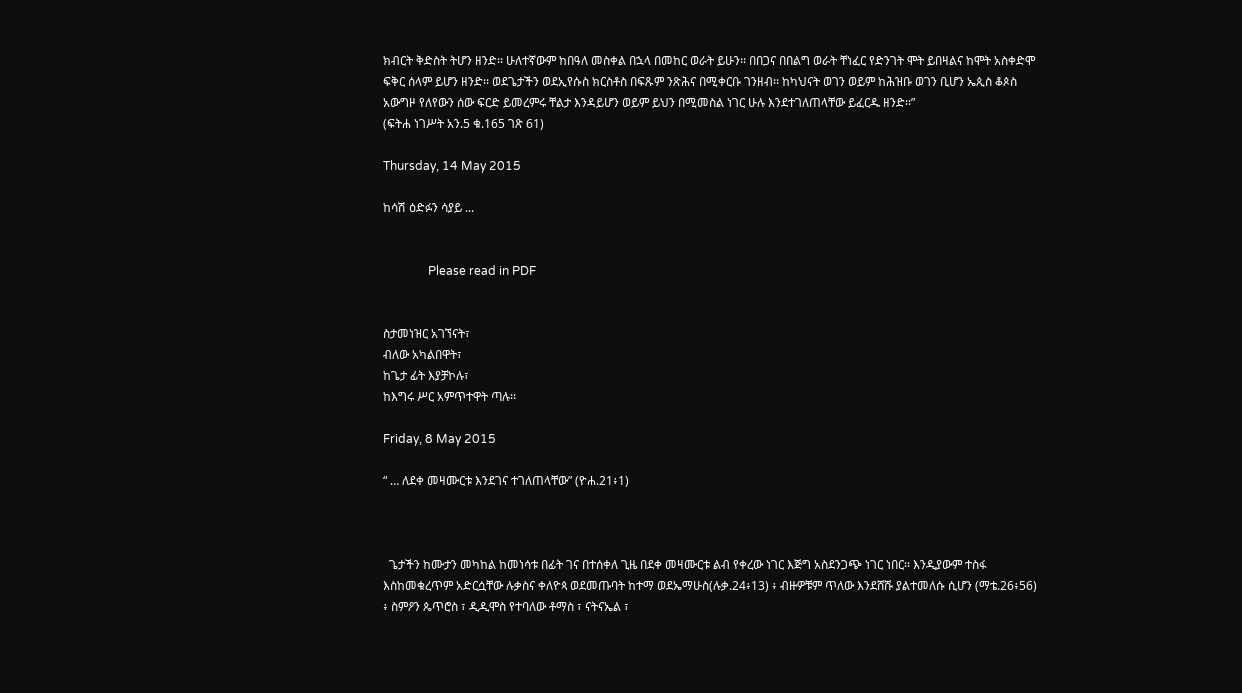ክብርት ቅድስት ትሆን ዘንድ፡፡ ሁለተኛውም ከበዓለ መስቀል በኋላ በመከር ወራት ይሁን፡፡ በበጋና በበልግ ወራት ቸነፈር የድንገት ሞት ይበዛልና ከሞት አስቀድሞ ፍቅር ሰላም ይሆን ዘንድ፡፡ ወደጌታችን ወደኢየሱስ ክርስቶስ በፍጹም ንጽሕና በሚቀርቡ ገንዘብ፡፡ ከካህናት ወገን ወይም ከሕዝቡ ወገን ቢሆን ኤጲስ ቆጶስ አውግዞ የለየውን ሰው ፍርድ ይመረምሩ ቸልታ እንዳይሆን ወይም ይህን በሚመስል ነገር ሁሉ እንደተገለጠላቸው ይፈርዱ ዘንድ፡፡”
(ፍትሐ ነገሥት አን.5 ቁ.165 ገጽ 61)

Thursday, 14 May 2015

ከሳሽ ዕድፉን ሳያይ ...


               Please read in PDF


ስታመነዝር አገኘናት፣
ብለው አካልበዋት፣
ከጌታ ፊት እያቻኮሉ፣
ከእግሩ ሥር አምጥተዋት ጣሉ፡፡

Friday, 8 May 2015

“ … ለደቀ መዛሙርቱ እንደገና ተገለጠላቸው” (ዮሐ.21፥1)



  ጌታችን ከሙታን መካከል ከመነሳቱ በፊት ገና በተሰቀለ ጊዜ በደቀ መዛሙርቱ ልብ የቀረው ነገር እጅግ አስደንጋጭ ነገር ነበር፡፡ እንዲያውም ተስፋ እስከመቁረጥም አድርሷቸው ሉቃስና ቀለዮጳ ወደመጡባት ከተማ ወደኤማሁስ(ሉቃ.24፥13) ፥ ብዙዎቹም ጥለው እንደሸሹ ያልተመለሱ ሲሆን (ማቴ.26፥56) ፥ ስምዖን ጴጥሮስ ፣ ዲዲሞስ የተባለው ቶማስ ፣ ናትናኤል ፣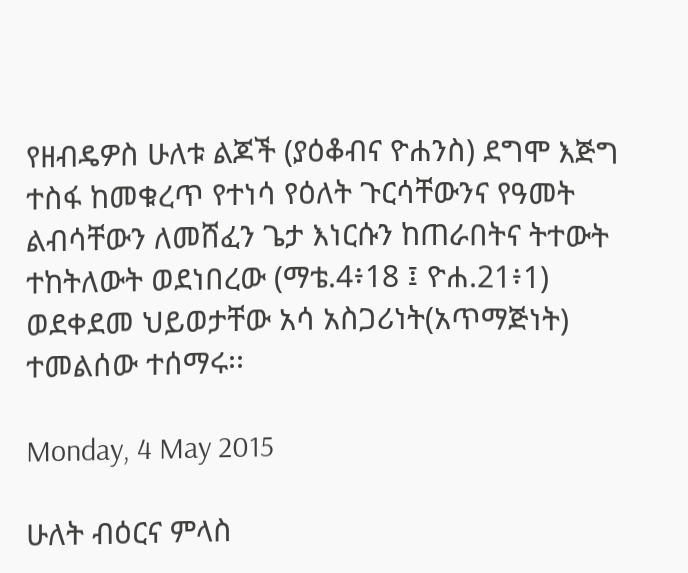የዘብዴዎስ ሁለቱ ልጆች (ያዕቆብና ዮሐንስ) ደግሞ እጅግ ተስፋ ከመቁረጥ የተነሳ የዕለት ጉርሳቸውንና የዓመት ልብሳቸውን ለመሸፈን ጌታ እነርሱን ከጠራበትና ትተውት ተከትለውት ወደነበረው (ማቴ.4፥18 ፤ ዮሐ.21፥1) ወደቀደመ ህይወታቸው አሳ አስጋሪነት(አጥማጅነት) ተመልሰው ተሰማሩ፡፡

Monday, 4 May 2015

ሁለት ብዕርና ምላስ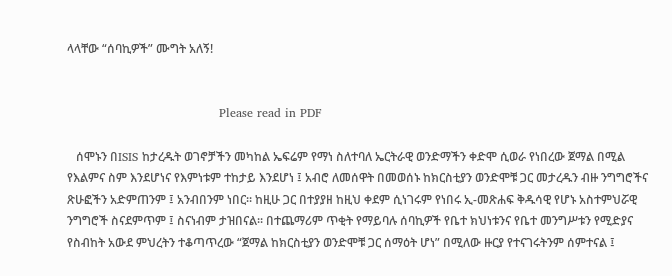ላላቸው “ሰባኪዎች” ሙግት አለኝ!


                                      Please read in PDF

   ሰሞኑን በISIS ከታረዱት ወገኖቻችን መካከል ኤፍሬም የማነ ስለተባለ ኤርትራዊ ወንድማችን ቀድሞ ሲወራ የነበረው ጀማል በሚል የእልምና ስም እንደሆነና የእምነቱም ተከታይ እንደሆነ ፤ አብሮ ለመሰዋት በመወሰኑ ከክርስቲያን ወንድሞቹ ጋር መታረዱን ብዙ ንግግሮችና ጽሁፎችን አድምጠንም ፤ አንብበንም ነበር፡፡ ከዚሁ ጋር በተያያዘ ከዚህ ቀደም ሲነገሩም የነበሩ ኢ-መጽሐፍ ቅዱሳዊ የሆኑ አስተምህሯዊ ንግግሮች ስናደምጥም ፤ ስናነብም ታዝበናል፡፡ በተጨማሪም ጥቂት የማይባሉ ሰባኪዎች የቤተ ክህነቱንና የቤተ መንግሥቱን የሚድያና የስብከት አውደ ምህረትን ተቆጣጥረው “ጀማል ከክርስቲያን ወንድሞቹ ጋር ሰማዕት ሆነ” በሚለው ዙርያ የተናገሩትንም ሰምተናል ፤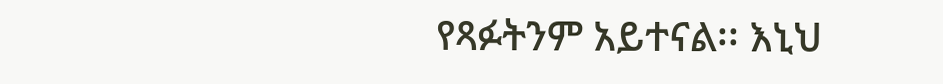የጻፉትንም አይተናል፡፡ እኒህ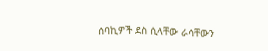ሰባኪዎች ደስ ሲላቸው ራሳቸውን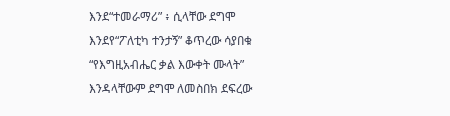እንደ“ተመራማሪ” ፥ ሲላቸው ደግሞ እንደየ“ፖለቲካ ተንታኝ” ቆጥረው ሳያበቁ “የእግዚአብሔር ቃል እውቀት ሙላት” እንዳላቸውም ደግሞ ለመስበክ ደፍረው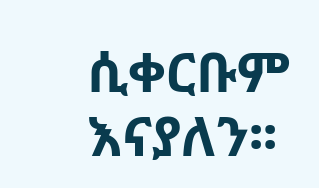ሲቀርቡም እናያለን፡፡